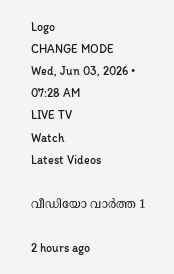Logo
CHANGE MODE
Wed, Jun 03, 2026 • 07:28 AM
LIVE TV
Watch
Latest Videos

വീഡിയോ വാർത്ത 1

2 hours ago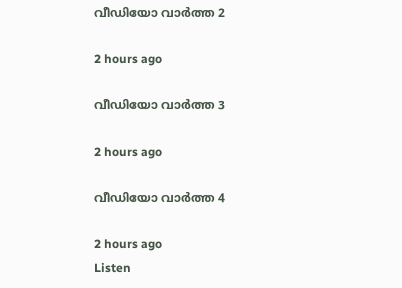വീഡിയോ വാർത്ത 2

2 hours ago

വീഡിയോ വാർത്ത 3

2 hours ago

വീഡിയോ വാർത്ത 4

2 hours ago
Listen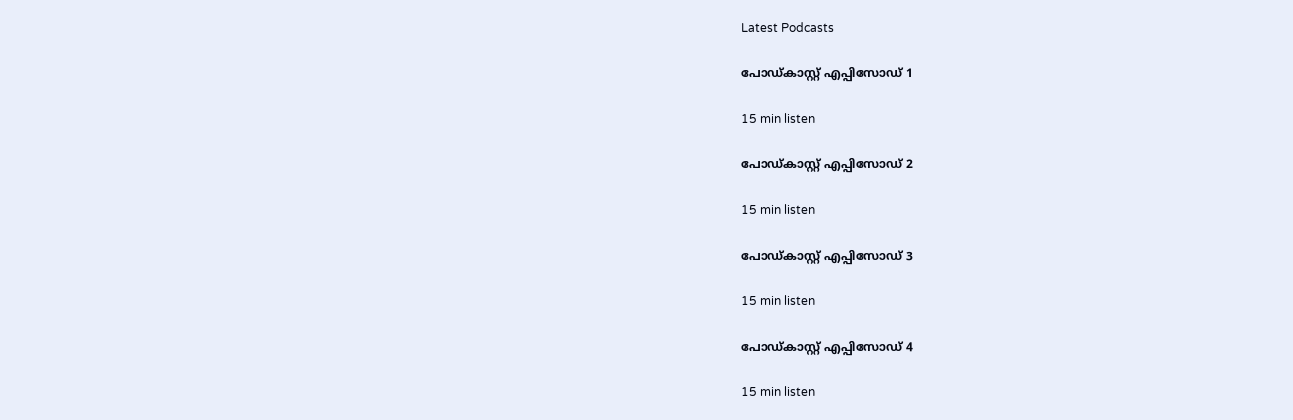Latest Podcasts

പോഡ്കാസ്റ്റ് എപ്പിസോഡ് 1

15 min listen

പോഡ്കാസ്റ്റ് എപ്പിസോഡ് 2

15 min listen

പോഡ്കാസ്റ്റ് എപ്പിസോഡ് 3

15 min listen

പോഡ്കാസ്റ്റ് എപ്പിസോഡ് 4

15 min listen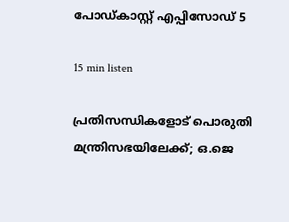പോഡ്കാസ്റ്റ് എപ്പിസോഡ് 5

15 min listen

പ്രതിസന്ധികളോട് പൊരുതി മന്ത്രിസഭയിലേക്ക്; ഒ.ജെ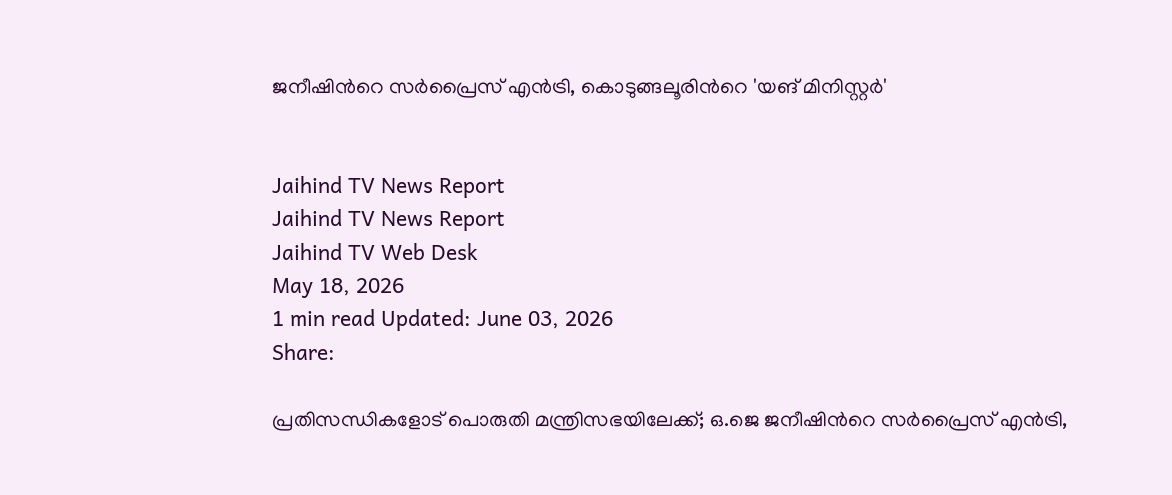ജനീഷിന്‍റെ സര്‍പ്രൈസ് എന്‍ട്രി, കൊടുങ്ങലൂരിന്‍റെ 'യങ് മിനിസ്റ്റര്‍'


Jaihind TV News Report
Jaihind TV News Report
Jaihind TV Web Desk
May 18, 2026
1 min read Updated: June 03, 2026
Share:

പ്രതിസന്ധികളോട് പൊരുതി മന്ത്രിസഭയിലേക്ക്; ഒ.ജെ ജനീഷിന്‍റെ സര്‍പ്രൈസ് എന്‍ട്രി,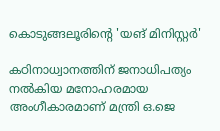കൊടുങ്ങലൂരിന്‍റെ 'യങ് മിനിസ്റ്റര്‍'

കഠിനാധ്വാനത്തിന് ജനാധിപത്യം നല്‍കിയ മനോഹരമായ അംഗീകാരമാണ് മന്ത്രി ഒ.ജെ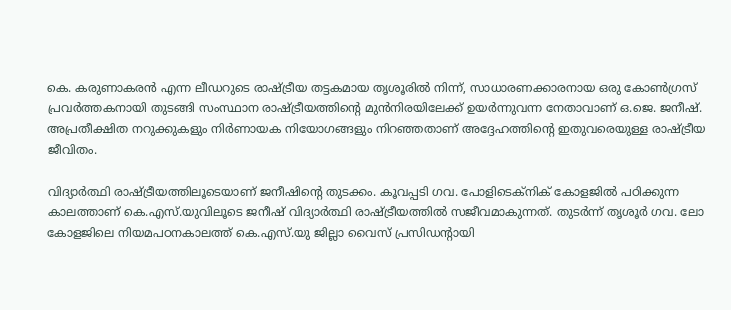കെ. കരുണാകരന്‍ എന്ന ലീഡറുടെ രാഷ്ട്രീയ തട്ടകമായ തൃശൂരില്‍ നിന്ന്, സാധാരണക്കാരനായ ഒരു കോണ്‍ഗ്രസ് പ്രവര്‍ത്തകനായി തുടങ്ങി സംസ്ഥാന രാഷ്ട്രീയത്തിന്‍റെ മുന്‍നിരയിലേക്ക് ഉയര്‍ന്നുവന്ന നേതാവാണ് ഒ.ജെ. ജനീഷ്. അപ്രതീക്ഷിത നറുക്കുകളും നിര്‍ണായക നിയോഗങ്ങളും നിറഞ്ഞതാണ് അദ്ദേഹത്തിന്‍റെ ഇതുവരെയുള്ള രാഷ്ട്രീയ ജീവിതം.

വിദ്യാര്‍ത്ഥി രാഷ്ട്രീയത്തിലൂടെയാണ് ജനീഷിന്‍റെ തുടക്കം. കൂവപ്പടി ഗവ. പോളിടെക്‌നിക് കോളജില്‍ പഠിക്കുന്ന കാലത്താണ് കെ.എസ്.യുവിലൂടെ ജനീഷ് വിദ്യാര്‍ത്ഥി രാഷ്ട്രീയത്തില്‍ സജീവമാകുന്നത്. തുടര്‍ന്ന് തൃശൂര്‍ ഗവ. ലോ കോളജിലെ നിയമപഠനകാലത്ത് കെ.എസ്.യു ജില്ലാ വൈസ് പ്രസിഡന്റായി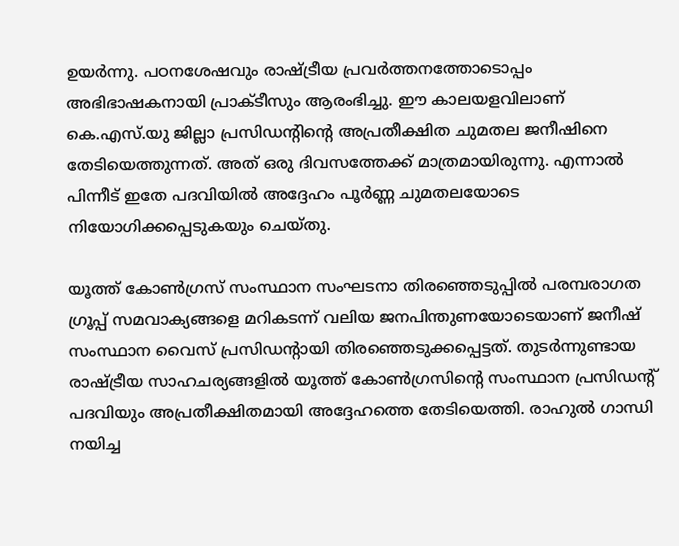ഉയര്‍ന്നു. പഠനശേഷവും രാഷ്ട്രീയ പ്രവര്‍ത്തനത്തോടൊപ്പം അഭിഭാഷകനായി പ്രാക്ടീസും ആരംഭിച്ചു. ഈ കാലയളവിലാണ്  കെ.എസ്.യു ജില്ലാ പ്രസിഡന്റിന്റെ അപ്രതീക്ഷിത ചുമതല ജനീഷിനെ തേടിയെത്തുന്നത്. അത് ഒരു ദിവസത്തേക്ക് മാത്രമായിരുന്നു. എന്നാല്‍ പിന്നീട് ഇതേ പദവിയില്‍ അദ്ദേഹം പൂര്‍ണ്ണ ചുമതലയോടെ നിയോഗിക്കപ്പെടുകയും ചെയ്തു.

യൂത്ത് കോണ്‍ഗ്രസ് സംസ്ഥാന സംഘടനാ തിരഞ്ഞെടുപ്പില്‍ പരമ്പരാഗത ഗ്രൂപ്പ് സമവാക്യങ്ങളെ മറികടന്ന് വലിയ ജനപിന്തുണയോടെയാണ് ജനീഷ് സംസ്ഥാന വൈസ് പ്രസിഡന്റായി തിരഞ്ഞെടുക്കപ്പെട്ടത്. തുടര്‍ന്നുണ്ടായ രാഷ്ട്രീയ സാഹചര്യങ്ങളില്‍ യൂത്ത് കോണ്‍ഗ്രസിന്റെ സംസ്ഥാന പ്രസിഡന്റ് പദവിയും അപ്രതീക്ഷിതമായി അദ്ദേഹത്തെ തേടിയെത്തി. രാഹുല്‍ ഗാന്ധി നയിച്ച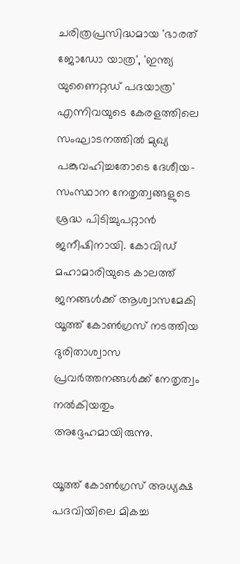ചരിത്രപ്രസിദ്ധമായ 'ഭാരത് ജോഡോ യാത്ര', 'ഇന്ത്യ യുണൈറ്റഡ് പദയാത്ര' എന്നിവയുടെ കേരളത്തിലെ സംഘാടനത്തില്‍ മുഖ്യ പങ്കുവഹിച്ചതോടെ ദേശീയ-സംസ്ഥാന നേതൃത്വങ്ങളുടെ ശ്രദ്ധ പിടിച്ചുപറ്റാന്‍ ജനീഷിനായി. കോവിഡ് മഹാമാരിയുടെ കാലത്ത് ജനങ്ങള്‍ക്ക് ആശ്വാസമേകി യൂത്ത് കോണ്‍ഗ്രസ് നടത്തിയ ദുരിതാശ്വാസ പ്രവര്‍ത്തനങ്ങള്‍ക്ക് നേതൃത്വം നല്‍കിയതും അദ്ദേഹമായിരുന്നു.

യൂത്ത് കോണ്‍ഗ്രസ് അധ്യക്ഷ പദവിയിലെ മികച്ച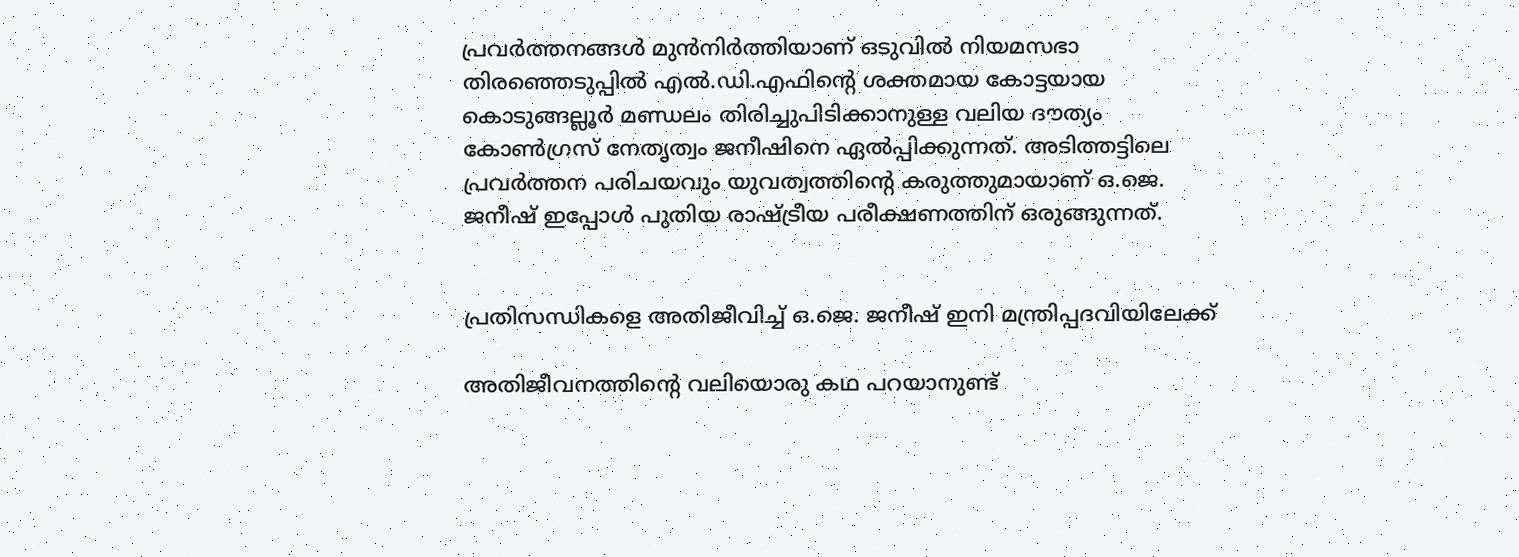പ്രവര്‍ത്തനങ്ങള്‍ മുന്‍നിര്‍ത്തിയാണ് ഒടുവില്‍ നിയമസഭാ തിരഞ്ഞെടുപ്പില്‍ എല്‍.ഡി.എഫിന്റെ ശക്തമായ കോട്ടയായ കൊടുങ്ങല്ലൂര്‍ മണ്ഡലം തിരിച്ചുപിടിക്കാനുള്ള വലിയ ദൗത്യം കോണ്‍ഗ്രസ് നേതൃത്വം ജനീഷിനെ ഏല്‍പ്പിക്കുന്നത്. അടിത്തട്ടിലെ പ്രവര്‍ത്തന പരിചയവും യുവത്വത്തിന്റെ കരുത്തുമായാണ് ഒ.ജെ. ജനീഷ് ഇപ്പോള്‍ പുതിയ രാഷ്ട്രീയ പരീക്ഷണത്തിന് ഒരുങ്ങുന്നത്.


പ്രതിസന്ധികളെ അതിജീവിച്ച് ഒ.ജെ. ജനീഷ് ഇനി മന്ത്രിപ്പദവിയിലേക്ക്

അതിജീവനത്തിന്റെ വലിയൊരു കഥ പറയാനുണ്ട്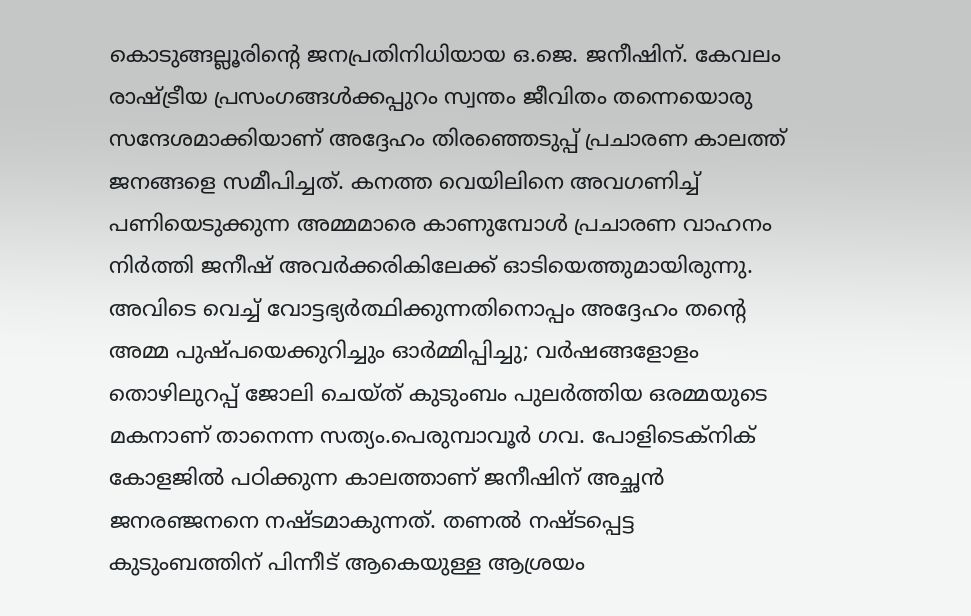കൊടുങ്ങല്ലൂരിന്റെ ജനപ്രതിനിധിയായ ഒ.ജെ. ജനീഷിന്. കേവലം രാഷ്ട്രീയ പ്രസംഗങ്ങള്‍ക്കപ്പുറം സ്വന്തം ജീവിതം തന്നെയൊരു സന്ദേശമാക്കിയാണ് അദ്ദേഹം തിരഞ്ഞെടുപ്പ് പ്രചാരണ കാലത്ത് ജനങ്ങളെ സമീപിച്ചത്. കനത്ത വെയിലിനെ അവഗണിച്ച് പണിയെടുക്കുന്ന അമ്മമാരെ കാണുമ്പോള്‍ പ്രചാരണ വാഹനം നിര്‍ത്തി ജനീഷ് അവര്‍ക്കരികിലേക്ക് ഓടിയെത്തുമായിരുന്നു. അവിടെ വെച്ച് വോട്ടഭ്യര്‍ത്ഥിക്കുന്നതിനൊപ്പം അദ്ദേഹം തന്റെ അമ്മ പുഷ്പയെക്കുറിച്ചും ഓര്‍മ്മിപ്പിച്ചു; വര്‍ഷങ്ങളോളം തൊഴിലുറപ്പ് ജോലി ചെയ്ത് കുടുംബം പുലര്‍ത്തിയ ഒരമ്മയുടെ മകനാണ് താനെന്ന സത്യം.പെരുമ്പാവൂര്‍ ഗവ. പോളിടെക്‌നിക് കോളജില്‍ പഠിക്കുന്ന കാലത്താണ് ജനീഷിന് അച്ഛന്‍ ജനരഞ്ജനനെ നഷ്ടമാകുന്നത്. തണല്‍ നഷ്ടപ്പെട്ട കുടുംബത്തിന് പിന്നീട് ആകെയുള്ള ആശ്രയം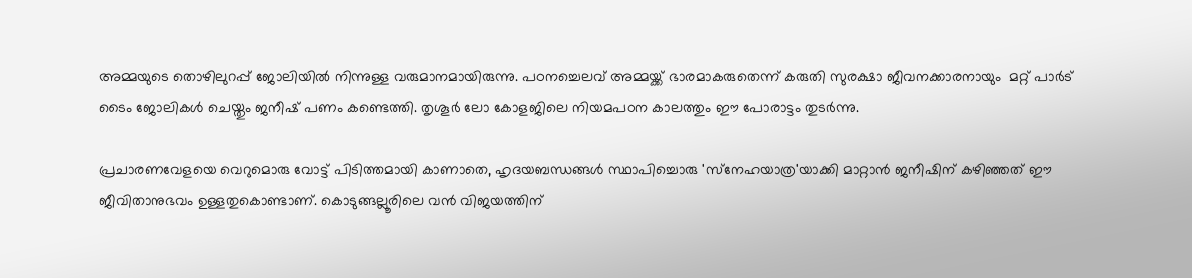അമ്മയുടെ തൊഴിലുറപ്പ് ജോലിയില്‍ നിന്നുള്ള വരുമാനമായിരുന്നു. പഠനച്ചെലവ് അമ്മയ്ക്ക് ഭാരമാകരുതെന്ന് കരുതി സുരക്ഷാ ജീവനക്കാരനായും  മറ്റ് പാര്‍ട് ടൈം ജോലികള്‍ ചെയ്തും ജനീഷ് പണം കണ്ടെത്തി. തൃശൂര്‍ ലോ കോളജിലെ നിയമപഠന കാലത്തും ഈ പോരാട്ടം തുടര്‍ന്നു.

പ്രചാരണവേളയെ വെറുമൊരു വോട്ട് പിടിത്തമായി കാണാതെ, ഹൃദയബന്ധങ്ങള്‍ സ്ഥാപിച്ചൊരു 'സ്‌നേഹയാത്ര'യാക്കി മാറ്റാന്‍ ജനീഷിന് കഴിഞ്ഞത് ഈ ജീവിതാനുഭവം ഉള്ളതുകൊണ്ടാണ്. കൊടുങ്ങല്ലൂരിലെ വന്‍ വിജയത്തിന്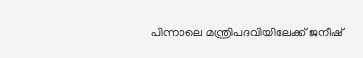പിന്നാലെ മന്ത്രിപദവിയിലേക്ക് ജനീഷ്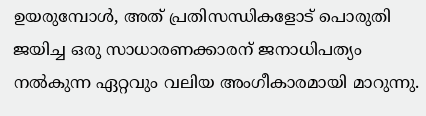ഉയരുമ്പോള്‍, അത് പ്രതിസന്ധികളോട് പൊരുതി ജയിച്ച ഒരു സാധാരണക്കാരന് ജനാധിപത്യം നല്‍കുന്ന ഏറ്റവും വലിയ അംഗീകാരമായി മാറുന്നു.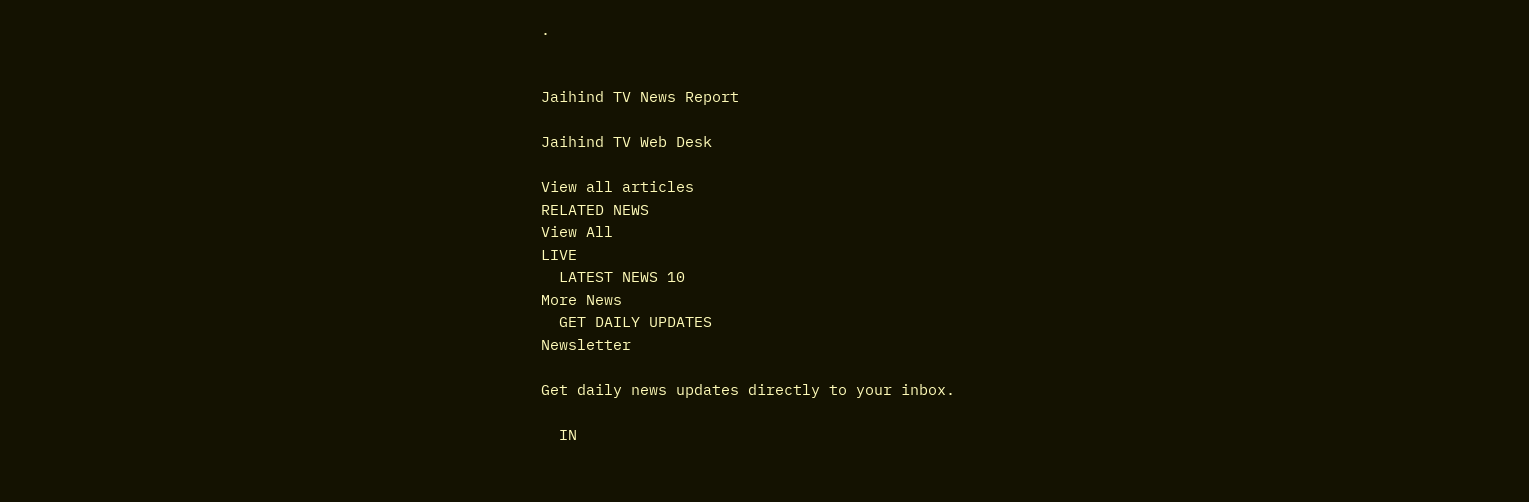.


Jaihind TV News Report

Jaihind TV Web Desk

View all articles
RELATED NEWS
View All
LIVE
  LATEST NEWS 10
More News
  GET DAILY UPDATES
Newsletter

Get daily news updates directly to your inbox.

  IN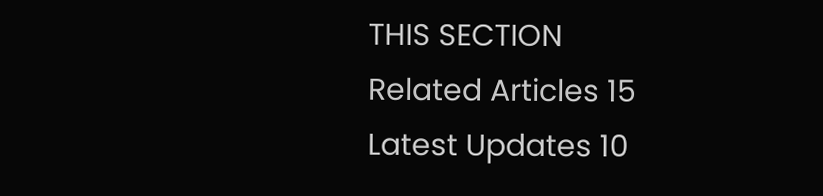THIS SECTION
Related Articles 15
Latest Updates 10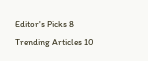Editor's Picks 8
Trending Articles 10